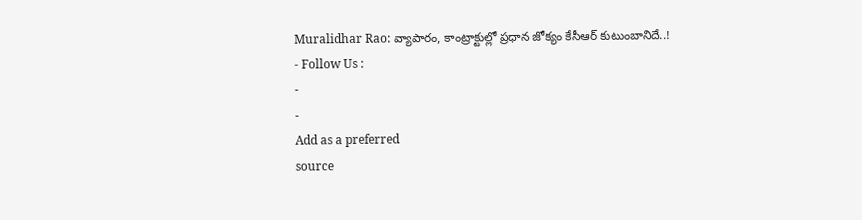Muralidhar Rao: వ్యాపారం, కాంట్రాక్టుల్లో ప్రధాన జోక్యం కేసీఆర్ కుటుంబానిదే..!
- Follow Us :
-
-
Add as a preferred
source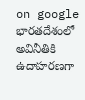on google
భారతదేశంలో అవినీతికి ఉదాహరణగా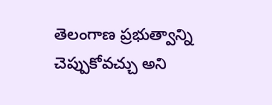తెలంగాణ ప్రభుత్వాన్ని చెప్పుకోవచ్చు అని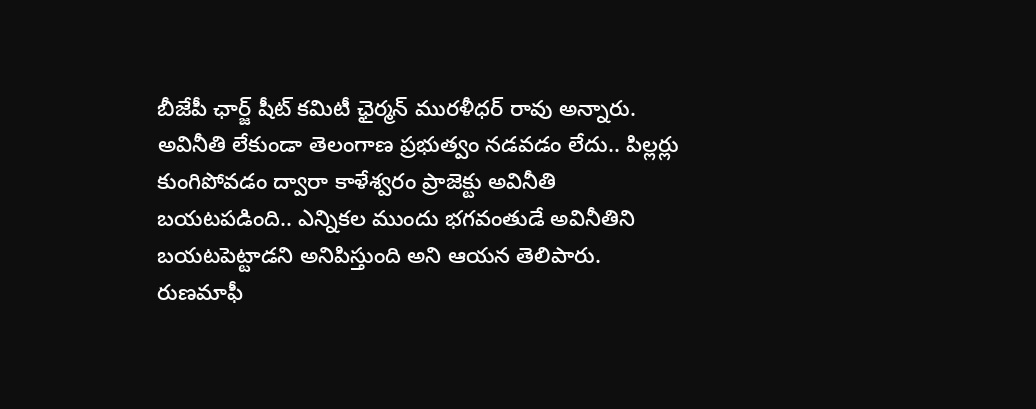బీజేపీ ఛార్జ్ షీట్ కమిటీ ఛైర్మన్ మురళీధర్ రావు అన్నారు. అవినీతి లేకుండా తెలంగాణ ప్రభుత్వం నడవడం లేదు.. పిల్లర్లు కుంగిపోవడం ద్వారా కాళేశ్వరం ప్రాజెక్టు అవినీతి బయటపడింది.. ఎన్నికల ముందు భగవంతుడే అవినీతిని బయటపెట్టాడని అనిపిస్తుంది అని ఆయన తెలిపారు. రుణమాఫీ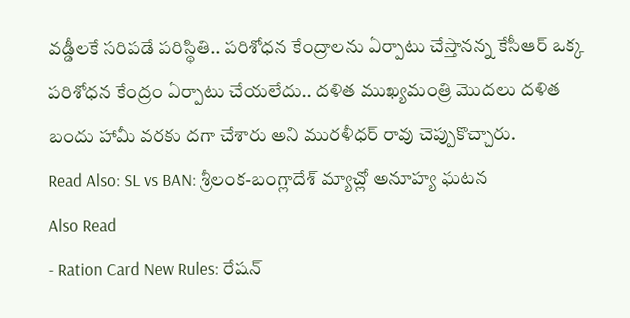వడ్డీలకే సరిపడే పరిస్థితి.. పరిశోధన కేంద్రాలను ఏర్పాటు చేస్తానన్న కేసీఆర్ ఒక్క పరిశోధన కేంద్రం ఏర్పాటు చేయలేదు.. దళిత ముఖ్యమంత్రి మొదలు దళిత బందు హామీ వరకు దగా చేశారు అని మురళీధర్ రావు చెప్పుకొచ్చారు.
Read Also: SL vs BAN: శ్రీలంక-బంగ్లాదేశ్ మ్యాచ్లో అనూహ్య ఘటన
Also Read
- Ration Card New Rules: రేషన్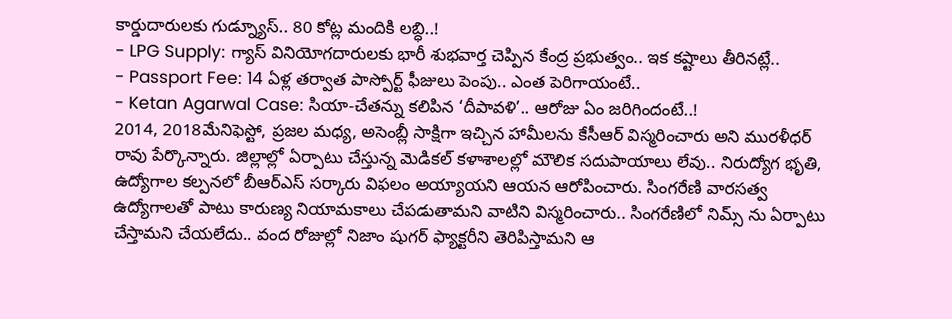కార్డుదారులకు గుడ్న్యూస్.. 80 కోట్ల మందికి లబ్ధి..!
- LPG Supply: గ్యాస్ వినియోగదారులకు భారీ శుభవార్త చెప్పిన కేంద్ర ప్రభుత్వం.. ఇక కష్టాలు తీరినట్లే..
- Passport Fee: 14 ఏళ్ల తర్వాత పాస్పోర్ట్ ఫీజులు పెంపు.. ఎంత పెరిగాయంటే..
- Ketan Agarwal Case: సియా-చేతన్ను కలిపిన ‘దీపావళి’.. ఆరోజు ఏం జరిగిందంటే..!
2014, 2018మేనిఫెస్టో, ప్రజల మధ్య, అసెంబ్లీ సాక్షిగా ఇచ్చిన హామీలను కేసీఆర్ విస్మరించారు అని మురళీధర్ రావు పేర్కొన్నారు. జిల్లాల్లో ఏర్పాటు చేస్తున్న మెడికల్ కళాశాలల్లో మౌలిక సదుపాయాలు లేవు.. నిరుద్యోగ భృతి, ఉద్యోగాల కల్పనలో బీఆర్ఎస్ సర్కారు విఫలం అయ్యాయని ఆయన ఆరోపించారు. సింగరేణి వారసత్వ ఉద్యోగాలతో పాటు కారుణ్య నియామకాలు చేపడుతామని వాటిని విస్మరించారు.. సింగరేణిలో నిమ్స్ ను ఏర్పాటు చేస్తామని చేయలేదు.. వంద రోజుల్లో నిజాం షుగర్ ఫ్యాక్టరీని తెరిపిస్తామని ఆ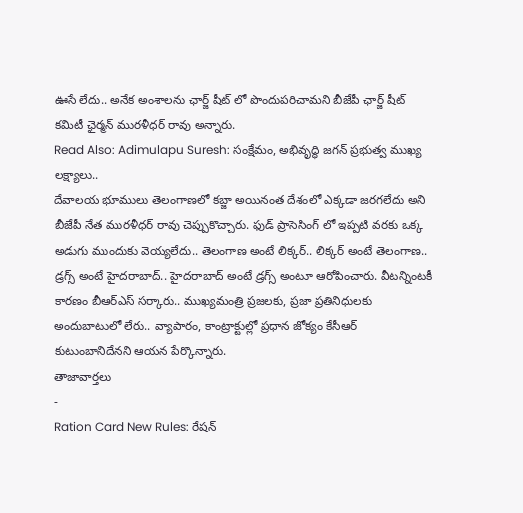ఊసే లేదు.. అనేక అంశాలను ఛార్జ్ షీట్ లో పొందుపరిచామని బీజేపీ ఛార్జ్ షీట్ కమిటీ ఛైర్మన్ మురళీధర్ రావు అన్నారు.
Read Also: Adimulapu Suresh: సంక్షేమం, అభివృద్ధి జగన్ ప్రభుత్వ ముఖ్య లక్ష్యాలు..
దేవాలయ భూములు తెలంగాణలో కబ్జా అయినంత దేశంలో ఎక్కడా జరగలేదు అని బీజేపీ నేత మురళీధర్ రావు చెప్పుకొచ్చారు. ఫుడ్ ప్రాసెసింగ్ లో ఇప్పటి వరకు ఒక్క అడుగు ముందుకు వెయ్యలేదు.. తెలంగాణ అంటే లిక్కర్.. లిక్కర్ అంటే తెలంగాణ.. డ్రగ్స్ అంటే హైదరాబాద్.. హైదరాబాద్ అంటే డ్రగ్స్ అంటూ ఆరోపించారు. వీటన్నింటకీ కారణం బీఆర్ఎస్ సర్కారు.. ముఖ్యమంత్రి ప్రజలకు, ప్రజా ప్రతినిధులకు అందుబాటులో లేరు.. వ్యాపారం, కాంట్రాక్టుల్లో ప్రధాన జోక్యం కేసీఆర్ కుటుంబానిదేనని ఆయన పేర్కొన్నారు.
తాజావార్తలు
-
Ration Card New Rules: రేషన్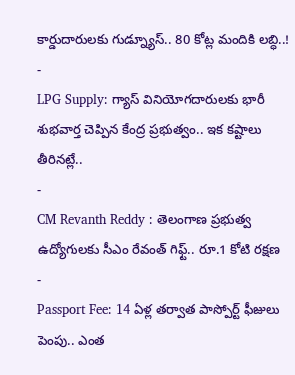కార్డుదారులకు గుడ్న్యూస్.. 80 కోట్ల మందికి లబ్ధి..!
-
LPG Supply: గ్యాస్ వినియోగదారులకు భారీ శుభవార్త చెప్పిన కేంద్ర ప్రభుత్వం.. ఇక కష్టాలు తీరినట్లే..
-
CM Revanth Reddy : తెలంగాణ ప్రభుత్వ ఉద్యోగులకు సీఎం రేవంత్ గిఫ్ట్.. రూ.1 కోటి రక్షణ
-
Passport Fee: 14 ఏళ్ల తర్వాత పాస్పోర్ట్ ఫీజులు పెంపు.. ఎంత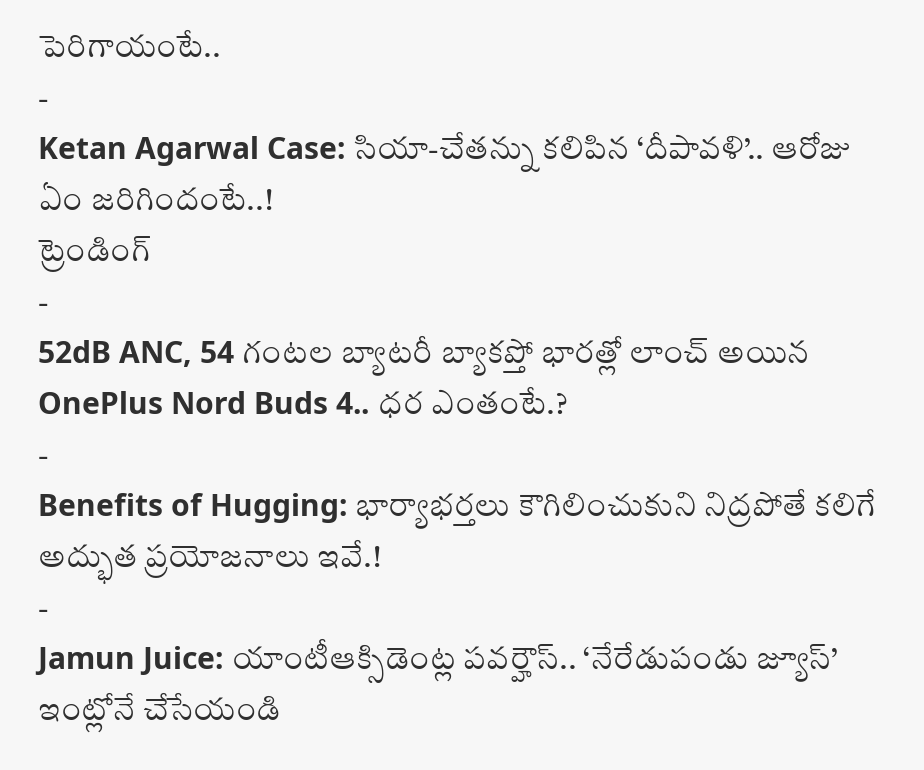పెరిగాయంటే..
-
Ketan Agarwal Case: సియా-చేతన్ను కలిపిన ‘దీపావళి’.. ఆరోజు ఏం జరిగిందంటే..!
ట్రెండింగ్
-
52dB ANC, 54 గంటల బ్యాటరీ బ్యాకప్తో భారత్లో లాంచ్ అయిన OnePlus Nord Buds 4.. ధర ఎంతంటే.?
-
Benefits of Hugging: భార్యాభర్తలు కౌగిలించుకుని నిద్రపోతే కలిగే అద్భుత ప్రయోజనాలు ఇవే.!
-
Jamun Juice: యాంటీఆక్సిడెంట్ల పవర్హౌస్.. ‘నేరేడుపండు జ్యూస్’ ఇంట్లోనే చేసేయండి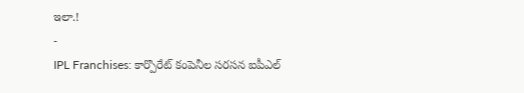ఇలా.!
-
IPL Franchises: కార్పొరేట్ కంపెనీల సరసన ఐపీఎల్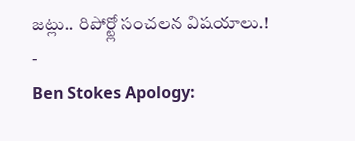జట్లు.. రిపోర్ట్లో సంచలన విషయాలు.!
-
Ben Stokes Apology: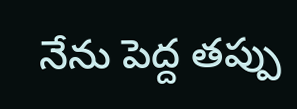నేను పెద్ద తప్పు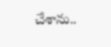చేశాను..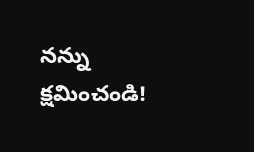నన్ను క్షమించండి!